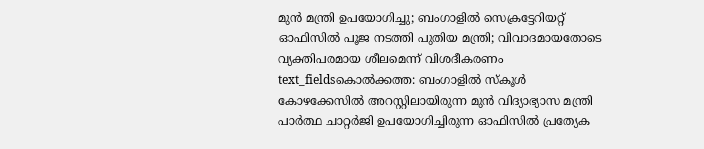മുൻ മന്ത്രി ഉപയോഗിച്ചു; ബംഗാളിൽ സെക്രട്ടേറിയറ്റ് ഓഫിസിൽ പൂജ നടത്തി പുതിയ മന്ത്രി; വിവാദമായതോടെ വ്യക്തിപരമായ ശീലമെന്ന് വിശദീകരണം
text_fieldsകൊൽക്കത്ത: ബംഗാളിൽ സ്കൂൾ കോഴക്കേസിൽ അറസ്റ്റിലായിരുന്ന മുൻ വിദ്യാഭ്യാസ മന്ത്രി പാർത്ഥ ചാറ്റർജി ഉപയോഗിച്ചിരുന്ന ഓഫിസിൽ പ്രത്യേക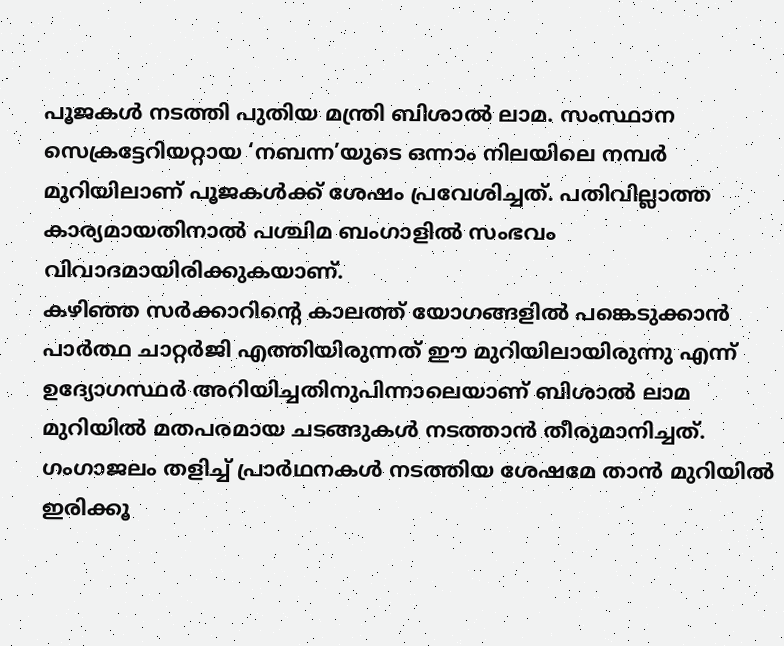പൂജകൾ നടത്തി പുതിയ മന്ത്രി ബിശാൽ ലാമ. സംസ്ഥാന സെക്രട്ടേറിയറ്റായ ‘നബന്ന’യുടെ ഒന്നാം നിലയിലെ നമ്പർ മുറിയിലാണ് പൂജകൾക്ക് ശേഷം പ്രവേശിച്ചത്. പതിവില്ലാത്ത കാര്യമായതിനാൽ പശ്ചിമ ബംഗാളിൽ സംഭവം വിവാദമായിരിക്കുകയാണ്.
കഴിഞ്ഞ സർക്കാറിന്റെ കാലത്ത് യോഗങ്ങളിൽ പങ്കെടുക്കാൻ പാർത്ഥ ചാറ്റർജി എത്തിയിരുന്നത് ഈ മുറിയിലായിരുന്നു എന്ന് ഉദ്യോഗസ്ഥർ അറിയിച്ചതിനുപിന്നാലെയാണ് ബിശാൽ ലാമ മുറിയിൽ മതപരമായ ചടങ്ങുകൾ നടത്താൻ തീരുമാനിച്ചത്. ഗംഗാജലം തളിച്ച് പ്രാർഥനകൾ നടത്തിയ ശേഷമേ താൻ മുറിയിൽ ഇരിക്കൂ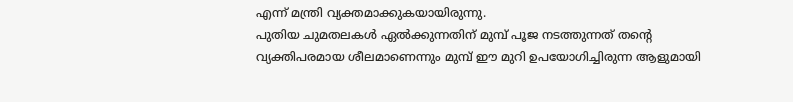എന്ന് മന്ത്രി വ്യക്തമാക്കുകയായിരുന്നു.
പുതിയ ചുമതലകൾ ഏൽക്കുന്നതിന് മുമ്പ് പൂജ നടത്തുന്നത് തന്റെ വ്യക്തിപരമായ ശീലമാണെന്നും മുമ്പ് ഈ മുറി ഉപയോഗിച്ചിരുന്ന ആളുമായി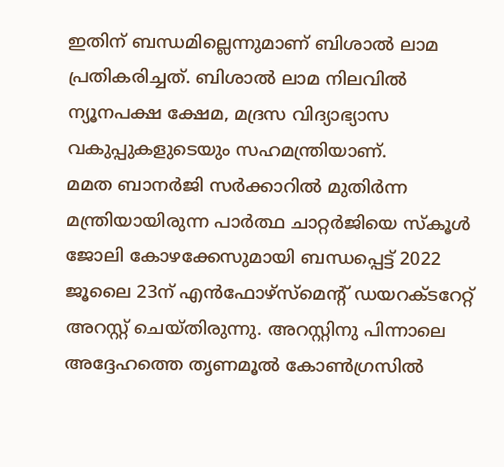ഇതിന് ബന്ധമില്ലെന്നുമാണ് ബിശാൽ ലാമ പ്രതികരിച്ചത്. ബിശാൽ ലാമ നിലവിൽ ന്യൂനപക്ഷ ക്ഷേമ, മദ്രസ വിദ്യാഭ്യാസ വകുപ്പുകളുടെയും സഹമന്ത്രിയാണ്.
മമത ബാനർജി സർക്കാറിൽ മുതിർന്ന മന്ത്രിയായിരുന്ന പാർത്ഥ ചാറ്റർജിയെ സ്കൂൾ ജോലി കോഴക്കേസുമായി ബന്ധപ്പെട്ട് 2022 ജൂലൈ 23ന് എൻഫോഴ്സ്മെന്റ് ഡയറക്ടറേറ്റ് അറസ്റ്റ് ചെയ്തിരുന്നു. അറസ്റ്റിനു പിന്നാലെ അദ്ദേഹത്തെ തൃണമൂൽ കോൺഗ്രസിൽ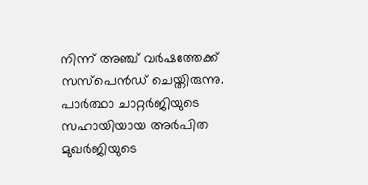നിന്ന് അഞ്ച് വർഷത്തേക്ക് സസ്പെൻഡ് ചെയ്തിരുന്നു. പാർത്ഥാ ചാറ്റർജിയുടെ സഹായിയായ അർപിത മുഖർജിയുടെ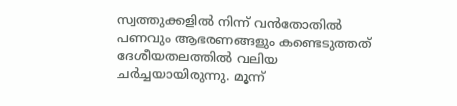സ്വത്തുക്കളിൽ നിന്ന് വൻതോതിൽ പണവും ആഭരണങ്ങളും കണ്ടെടുത്തത് ദേശീയതലത്തിൽ വലിയ ചർച്ചയായിരുന്നു. മൂന്ന്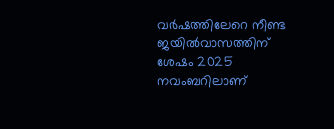വർഷത്തിലേറെ നീണ്ട ജയിൽവാസത്തിന് ശേഷം 2025 നവംബറിലാണ്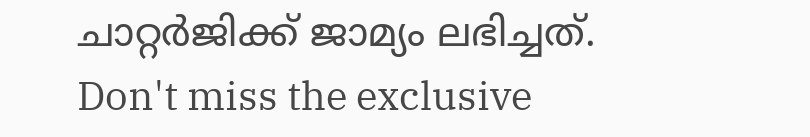ചാറ്റർജിക്ക് ജാമ്യം ലഭിച്ചത്.
Don't miss the exclusive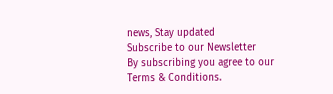news, Stay updated
Subscribe to our Newsletter
By subscribing you agree to our Terms & Conditions.